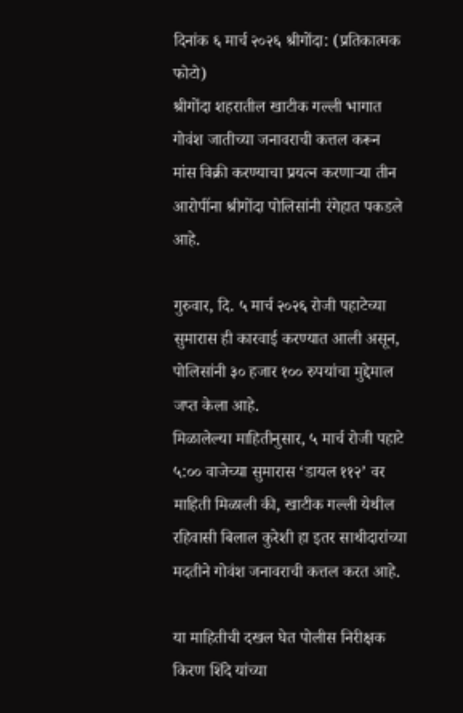दिनांक ६ मार्च २०२६ श्रीगोंदा: (प्रतिकात्मक फोटो)
श्रीगोंदा शहरातील खाटीक गल्ली भागात गोवंश जातीच्या जनावराची कत्तल करून मांस विक्री करण्याचा प्रयत्न करणाऱ्या तीन आरोपींना श्रीगोंदा पोलिसांनी रंगेहात पकडले आहे.

गुरुवार, दि. ५ मार्च २०२६ रोजी पहाटेच्या सुमारास ही कारवाई करण्यात आली असून, पोलिसांनी ३० हजार १०० रुपयांचा मुद्देमाल जप्त केला आहे.
मिळालेल्या माहितीनुसार, ५ मार्च रोजी पहाटे ५:०० वाजेच्या सुमारास ‘डायल ११२’ वर माहिती मिळाली की, खाटीक गल्ली येथील रहिवासी बिलाल कुरेशी हा इतर साथीदारांच्या मदतीने गोवंश जनावराची कत्तल करत आहे.

या माहितीची दखल घेत पोलीस निरीक्षक किरण शिंदे यांच्या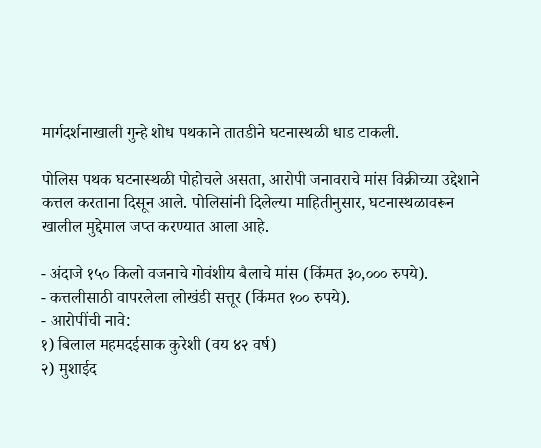मार्गदर्शनाखाली गुन्हे शोध पथकाने तातडीने घटनास्थळी धाड टाकली.

पोलिस पथक घटनास्थळी पोहोचले असता, आरोपी जनावराचे मांस विक्रीच्या उद्देशाने कत्तल करताना दिसून आले. पोलिसांनी दिलेल्या माहितीनुसार, घटनास्थळावरून खालील मुद्देमाल जप्त करण्यात आला आहे.

- अंदाजे १५० किलो वजनाचे गोवंशीय बैलाचे मांस (किंमत ३०,००० रुपये).
- कत्तलीसाठी वापरलेला लोखंडी सत्तूर (किंमत १०० रुपये).
- आरोपींची नावे:
१) बिलाल महमदईसाक कुरेशी (वय ४२ वर्ष)
२) मुशाईद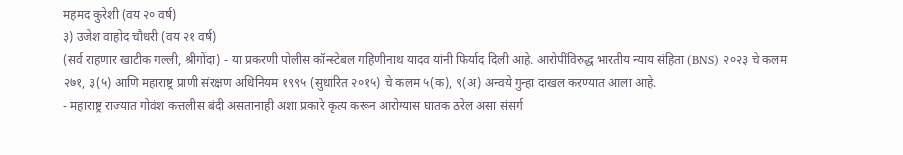महमद कुरेशी (वय २० वर्ष)
३) उजेश वाहोद चौधरी (वय २१ वर्ष)
(सर्व राहणार खाटीक गल्ली, श्रीगोंदा) - या प्रकरणी पोलीस कॉन्स्टेबल गहिणीनाथ यादव यांनी फिर्याद दिली आहे. आरोपींविरुद्ध भारतीय न्याय संहिता (BNS) २०२३ चे कलम २७१, ३(५) आणि महाराष्ट्र प्राणी संरक्षण अधिनियम १९९५ (सुधारित २०१५) चे कलम ५(क), ९(अ) अन्वये गुन्हा दाखल करण्यात आला आहे.
- महाराष्ट्र राज्यात गोवंश कत्तलीस बंदी असतानाही अशा प्रकारे कृत्य करून आरोग्यास घातक ठरेल असा संसर्ग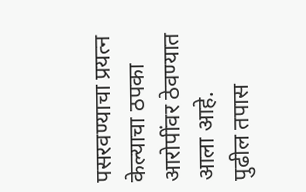पसरवण्याचा प्रयत्न केल्याचा ठपका आरोपींवर ठेवण्यात आला आहे.
पुढील तपास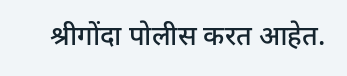श्रीगोंदा पोलीस करत आहेत.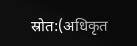स्रोत:(अधिकृत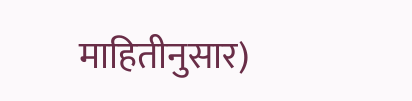माहितीनुसार)